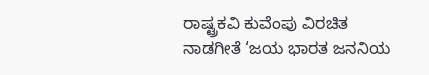ರಾಷ್ಟ್ರಕವಿ ಕುವೆಂಪು ವಿರಚಿತ ನಾಡಗೀತೆ ‘ಜಯ ಭಾರತ ಜನನಿಯ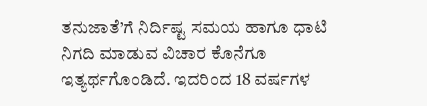ತನುಜಾತೆ’ಗೆ ನಿರ್ದಿಷ್ಟ ಸಮಯ ಹಾಗೂ ಧಾಟಿ ನಿಗದಿ ಮಾಡುವ ವಿಚಾರ ಕೊನೆಗೂ ಇತ್ಯರ್ಥಗೊಂಡಿದೆ. ಇದರಿಂದ 18 ವರ್ಷಗಳ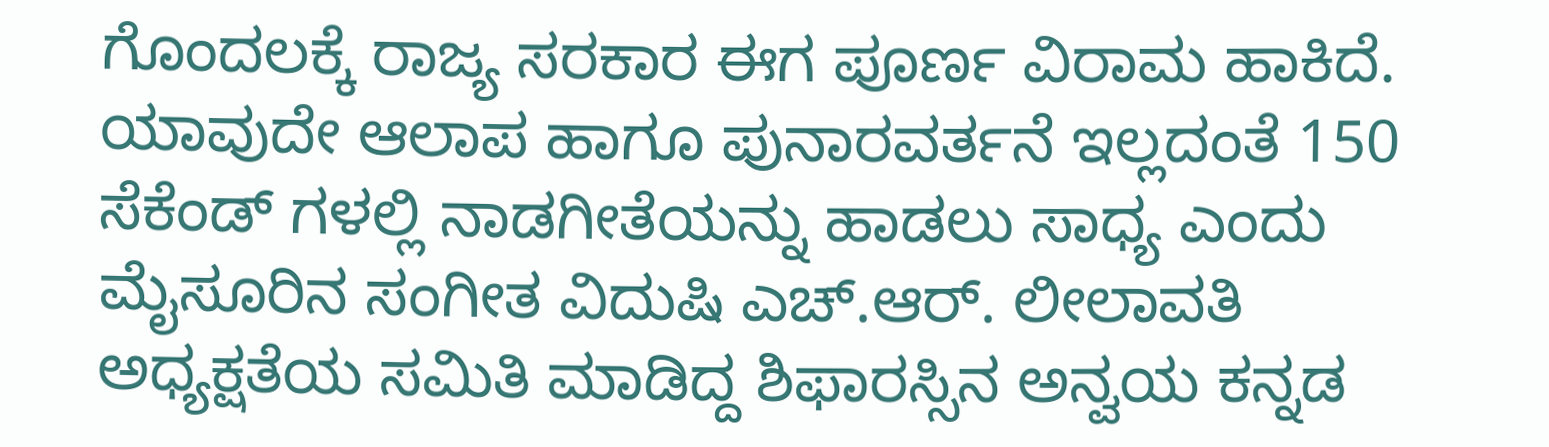ಗೊಂದಲಕ್ಕೆ ರಾಜ್ಯ ಸರಕಾರ ಈಗ ಪೂರ್ಣ ವಿರಾಮ ಹಾಕಿದೆ. ಯಾವುದೇ ಆಲಾಪ ಹಾಗೂ ಪುನಾರವರ್ತನೆ ಇಲ್ಲದಂತೆ 150 ಸೆಕೆಂಡ್ ಗಳಲ್ಲಿ ನಾಡಗೀತೆಯನ್ನು ಹಾಡಲು ಸಾಧ್ಯ ಎಂದು ಮೈಸೂರಿನ ಸಂಗೀತ ವಿದುಷಿ ಎಚ್.ಆರ್. ಲೀಲಾವತಿ ಅಧ್ಯಕ್ಷತೆಯ ಸಮಿತಿ ಮಾಡಿದ್ದ ಶಿಫಾರಸ್ಸಿನ ಅನ್ವಯ ಕನ್ನಡ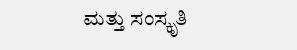ಮತ್ತು ಸಂಸ್ಕೃತಿ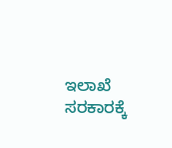ಇಲಾಖೆ ಸರಕಾರಕ್ಕೆ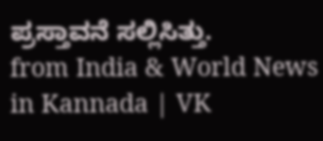ಪ್ರಸ್ತಾವನೆ ಸಲ್ಲಿಸಿತ್ತು.
from India & World News in Kannada | VK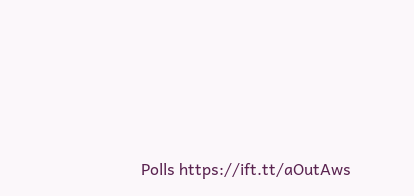Polls https://ift.tt/aOutAws